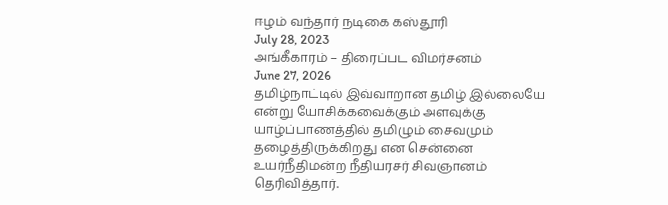ஈழம் வந்தார் நடிகை கஸ்தூரி
July 28, 2023
அங்கீகாரம் – திரைப்பட விமர்சனம்
June 27, 2026
தமிழ்நாட்டில் இவ்வாறான தமிழ் இல்லையே என்று யோசிக்கவைக்கும் அளவுக்கு யாழ்ப்பாணத்தில் தமிழும் சைவமும் தழைத்திருக்கிறது என சென்னை உயர்நீதிமன்ற நீதியரசர் சிவஞானம் தெரிவித்தார்.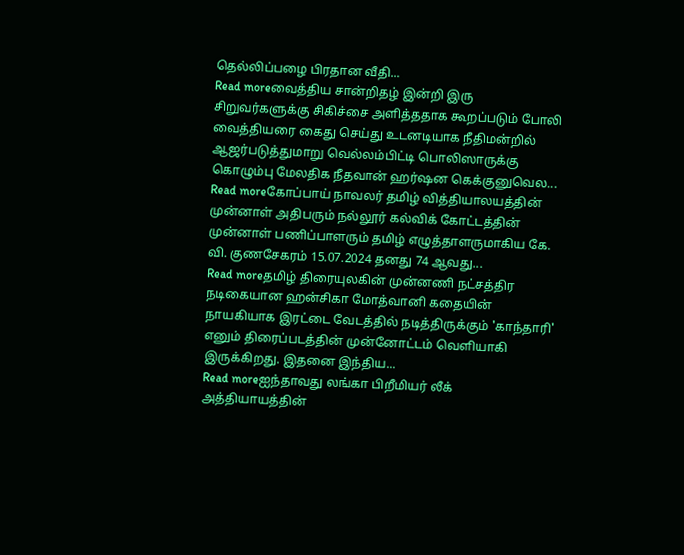தெல்லிப்பழை பிரதான வீதி...
Read moreவைத்திய சான்றிதழ் இன்றி இரு சிறுவர்களுக்கு சிகிச்சை அளித்ததாக கூறப்படும் போலி வைத்தியரை கைது செய்து உடனடியாக நீதிமன்றில் ஆஜர்படுத்துமாறு வெல்லம்பிட்டி பொலிஸாருக்கு கொழும்பு மேலதிக நீதவான் ஹர்ஷன கெக்குனுவெல...
Read moreகோப்பாய் நாவலர் தமிழ் வித்தியாலயத்தின் முன்னாள் அதிபரும் நல்லூர் கல்விக் கோட்டத்தின் முன்னாள் பணிப்பாளரும் தமிழ் எழுத்தாளருமாகிய கே. வி. குணசேகரம் 15.07.2024 தனது 74 ஆவது...
Read moreதமிழ் திரையுலகின் முன்னணி நட்சத்திர நடிகையான ஹன்சிகா மோத்வானி கதையின் நாயகியாக இரட்டை வேடத்தில் நடித்திருக்கும் 'காந்தாரி' எனும் திரைப்படத்தின் முன்னோட்டம் வெளியாகி இருக்கிறது. இதனை இந்திய...
Read moreஐந்தாவது லங்கா பிறீமியர் லீக் அத்தியாயத்தின்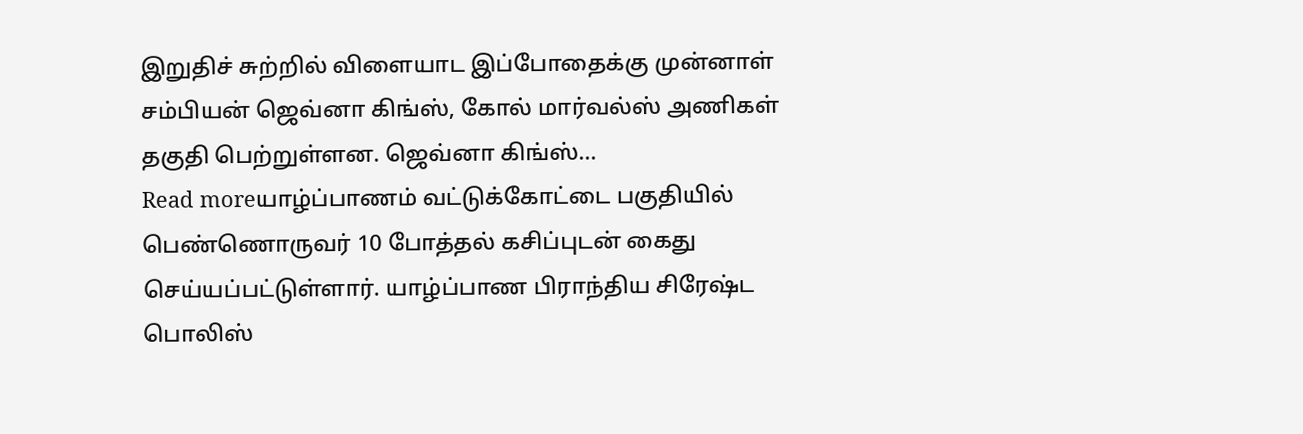இறுதிச் சுற்றில் விளையாட இப்போதைக்கு முன்னாள் சம்பியன் ஜெவ்னா கிங்ஸ், கோல் மார்வல்ஸ் அணிகள் தகுதி பெற்றுள்ளன. ஜெவ்னா கிங்ஸ்...
Read moreயாழ்ப்பாணம் வட்டுக்கோட்டை பகுதியில் பெண்ணொருவர் 10 போத்தல் கசிப்புடன் கைது செய்யப்பட்டுள்ளார். யாழ்ப்பாண பிராந்திய சிரேஷ்ட பொலிஸ்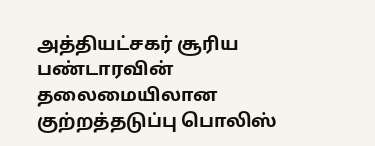அத்தியட்சகர் சூரிய பண்டாரவின் தலைமையிலான குற்றத்தடுப்பு பொலிஸ்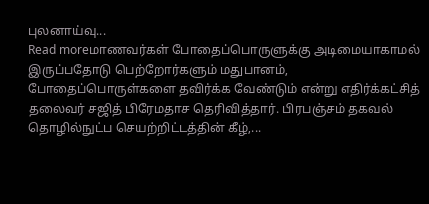புலனாய்வு...
Read moreமாணவர்கள் போதைப்பொருளுக்கு அடிமையாகாமல் இருப்பதோடு பெற்றோர்களும் மதுபானம், போதைப்பொருள்களை தவிர்க்க வேண்டும் என்று எதிர்க்கட்சித் தலைவர் சஜித் பிரேமதாச தெரிவித்தார். பிரபஞ்சம் தகவல் தொழில்நுட்ப செயற்றிட்டத்தின் கீழ்,...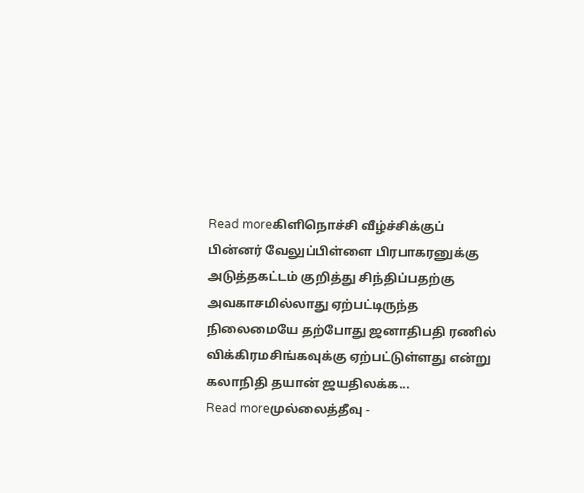Read moreகிளிநொச்சி வீழ்ச்சிக்குப் பின்னர் வேலுப்பிள்ளை பிரபாகரனுக்கு அடுத்தகட்டம் குறித்து சிந்திப்பதற்கு அவகாசமில்லாது ஏற்பட்டிருந்த நிலைமையே தற்போது ஜனாதிபதி ரணில் விக்கிரமசிங்கவுக்கு ஏற்பட்டுள்ளது என்று கலாநிதி தயான் ஜயதிலக்க...
Read moreமுல்லைத்தீவு -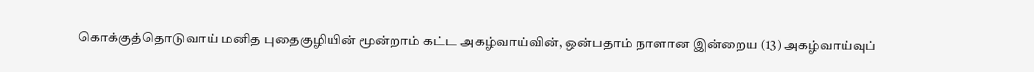கொக்குத்தொடுவாய் மனித புதைகுழியின் மூன்றாம் கட்ட அகழ்வாய்வின், ஒன்பதாம் நாளான இன்றைய (13) அகழ்வாய்வுப்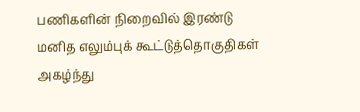பணிகளின் நிறைவில் இரண்டு மனித எலும்புக் கூட்டுத்தொகுதிகள் அகழ்ந்து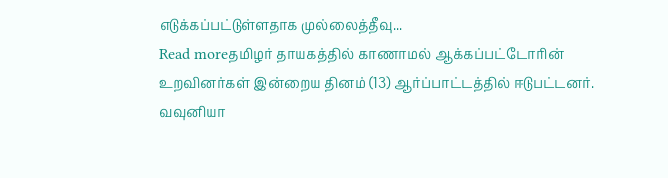எடுக்கப்பட்டுள்ளதாக முல்லைத்தீவு...
Read moreதமிழர் தாயகத்தில் காணாமல் ஆக்கப்பட்டோரின் உறவினர்கள் இன்றைய தினம் (13) ஆர்ப்பாட்டத்தில் ஈடுபட்டனர். வவுனியா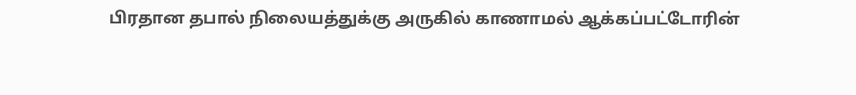பிரதான தபால் நிலையத்துக்கு அருகில் காணாமல் ஆக்கப்பட்டோரின்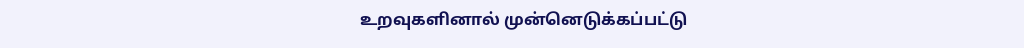உறவுகளினால் முன்னெடுக்கப்பட்டு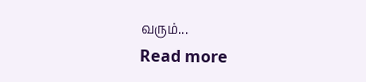வரும்...
Read more